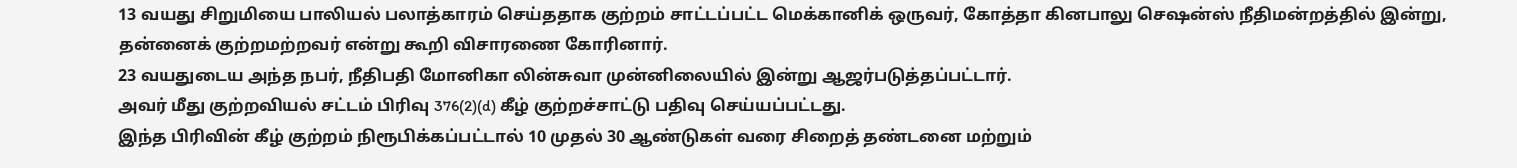13 வயது சிறுமியை பாலியல் பலாத்காரம் செய்ததாக குற்றம் சாட்டப்பட்ட மெக்கானிக் ஒருவர், கோத்தா கினபாலு செஷன்ஸ் நீதிமன்றத்தில் இன்று, தன்னைக் குற்றமற்றவர் என்று கூறி விசாரணை கோரினார்.
23 வயதுடைய அந்த நபர், நீதிபதி மோனிகா லின்சுவா முன்னிலையில் இன்று ஆஜர்படுத்தப்பட்டார்.
அவர் மீது குற்றவியல் சட்டம் பிரிவு 376(2)(d) கீழ் குற்றச்சாட்டு பதிவு செய்யப்பட்டது.
இந்த பிரிவின் கீழ் குற்றம் நிரூபிக்கப்பட்டால் 10 முதல் 30 ஆண்டுகள் வரை சிறைத் தண்டனை மற்றும்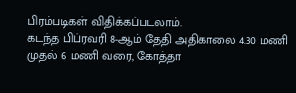பிரம்படிகள் விதிக்கப்படலாம்.
கடந்த பிப்ரவரி 8-ஆம் தேதி அதிகாலை 4.30 மணி முதல் 6 மணி வரை, கோத்தா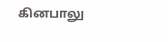கினபாலு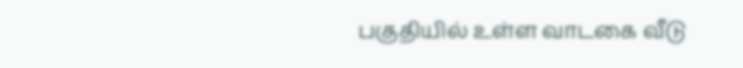பகுதியில் உள்ள வாடகை வீடு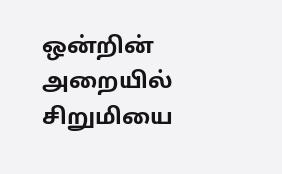ஒன்றின் அறையில் சிறுமியை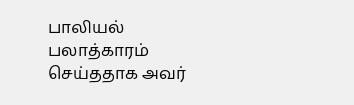பாலியல் பலாத்காரம் செய்ததாக அவர்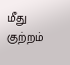மீது குற்றம்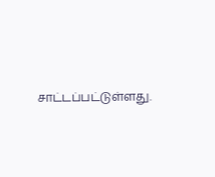சாட்டப்பட்டுள்ளது.